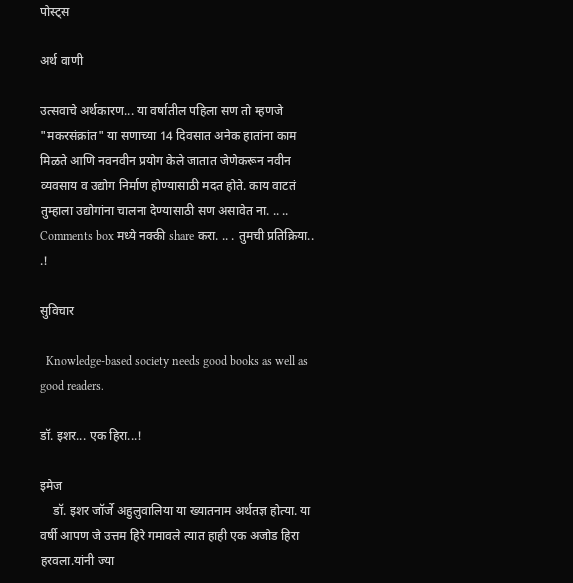पोस्ट्स

अर्थ वाणी

उत्सवाचे अर्थकारण... या वर्षातील पहिला सण तो म्हणजे "मकरसंक्रांत" या सणाच्या 14 दिवसात अनेक हातांना काम मिळते आणि नवनवीन प्रयोग केले जातात जेणेकरून नवीन व्यवसाय व उद्योग निर्माण होण्यासाठी मदत होते. काय वाटतं तुम्हाला उद्योगांना चालना देण्यासाठी सण असावेत ना. .. .. Comments box मध्ये नक्की share करा. .. . तुमची प्रतिक्रिया.. .!

सुविचार

  Knowledge-based society needs good books as well as good readers.

डॉ. इशर... एक हिरा...!

इमेज
    डॉ. इशर जॉर्जे अहुलुवालिया या ख्यातनाम अर्थतज्ञ होत्या. या वर्षी आपण जे उत्तम हिरे गमावले त्यात हाही एक अजोड हिरा हरवला.यांनी ज्या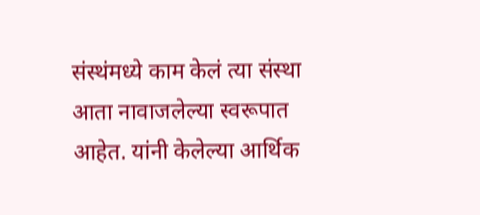संस्थंमध्ये काम केलं त्या संस्था आता नावाजलेल्या स्वरूपात आहेत. यांनी केलेल्या आर्थिक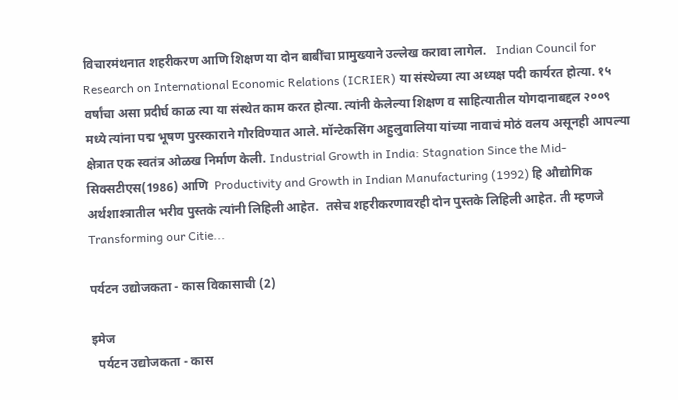विचारमंथनात शहरीकरण आणि शिक्षण या दोन बाबींचा प्रामुख्याने उल्लेख करावा लागेल.   Indian Council for Research on International Economic Relations (ICRIER) या संस्थेच्या त्या अध्यक्ष पदी कार्यरत होत्या. १५ वर्षांचा असा प्रदीर्घ काळ त्या या संस्थेत काम करत होत्या. त्यांनी केलेल्या शिक्षण व साहित्यातील योगदानाबद्दल २००९ मध्ये त्यांना पद्म भूषण पुरस्काराने गौरविण्यात आले. मॉन्टेकसिंग अहुलुवालिया यांच्या नावाचं मोठं वलय असूनही आपल्या क्षेत्रात एक स्वतंत्र ओळख निर्माण केली. Industrial Growth in India: Stagnation Since the Mid-सिक्सटीएस(1986) आणि  Productivity and Growth in Indian Manufacturing (1992) हि औद्योगिक अर्थशाश्त्रातील भरीव पुस्तके त्यांनी लिहिली आहेत.  तसेच शहरीकरणावरही दोन पुस्तके लिहिली आहेत. ती म्हणजे  Transforming our Citie...

पर्यटन उद्योजकता - कास विकासाची (2)

इमेज
  पर्यटन उद्योजकता - कास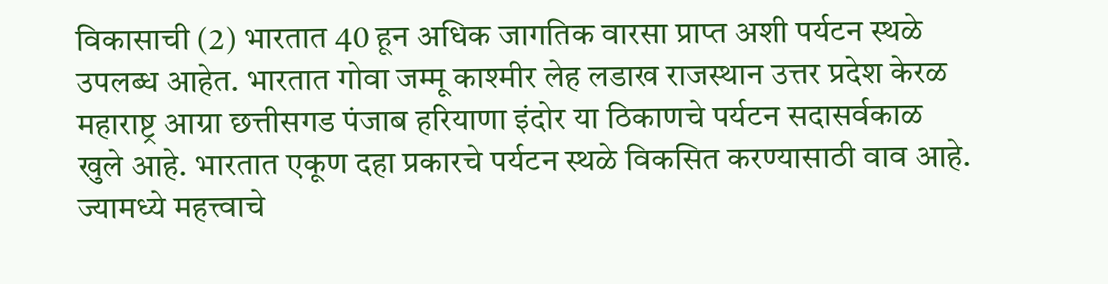विकासाची (2) भारतात 40 हून अधिक जागतिक वारसा प्राप्त अशी पर्यटन स्थळे उपलब्ध आहेत. भारतात गोवा जम्मू काश्मीर लेह लडाख राजस्थान उत्तर प्रदेश केरळ महाराष्ट्र आग्रा छत्तीसगड पंजाब हरियाणा इंदोर या ठिकाणचे पर्यटन सदासर्वकाळ खुले आहे. भारतात एकूण दहा प्रकारचे पर्यटन स्थळे विकसित करण्यासाठी वाव आहे. ज्यामध्ये महत्त्वाचे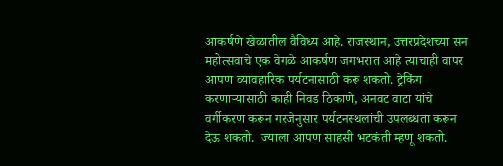आकर्षणे खेळातील वैविध्य आहे. राजस्थान, उत्तरप्रदेशच्या सन महोत्सवाचे एक वेगळे आकर्षण जगभरात आहे त्याचाही वापर आपण व्यावहारिक पर्यटनासाठी करू शकतो. ट्रेकिंग करणाऱ्यासाठी काही निवड ठिकाणे, अनवट वाटा यांचे वर्गीकरण करून गरजेनुसार पर्यटनस्थलांची उपलब्धता करून देऊ शकतो.  ज्याला आपण साहसी भटकंती म्हणू शकतो.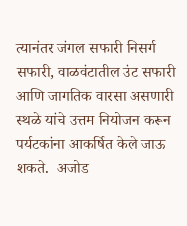त्यानंतर जंगल सफारी निसर्ग सफारी, वाळवंटातील उंट सफारी आणि जागतिक वारसा असणारी स्थळे यांचे उत्तम नियोजन करून पर्यटकांना आकर्षित केले जाऊ शकते.  अजोड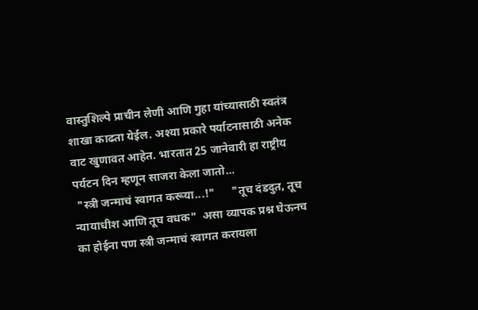वास्तुशिल्पे प्राचीन लेणी आणि गुहा यांच्यासाठी स्वतंत्र शाखा काढता येईल. अश्या प्रकारे पर्याटनासाठी अनेक वाट खुणावत आहेत. भारतात 25 जानेवारी हा राष्ट्रीय पर्यटन दिन म्हणून साजरा केला जातो...
 "स्त्री जन्माचं स्वागत करूया...!"      "तूच दंडदुत, तूच न्यायाधीश आणि तूच वधक"  असा व्यापक प्रश्न घेऊनच का होईना पण स्त्री जन्माचं स्वागत करायला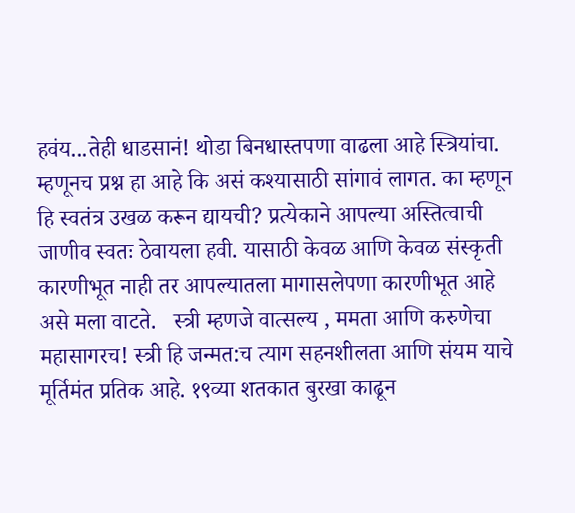हवंय...तेही धाडसानं! थोडा बिनधास्तपणा वाढला आहे स्त्रियांचा. म्हणूनच प्रश्न हा आहे कि असं कश्यासाठी सांगावं लागत. का म्हणून हि स्वतंत्र उखळ करून द्यायची? प्रत्येकाने आपल्या अस्तित्वाची जाणीव स्वतः ठेवायला हवी. यासाठी केवळ आणि केवळ संस्कृती कारणीभूत नाही तर आपल्यातला मागासलेपणा कारणीभूत आहे असे मला वाटते.   स्त्री म्हणजे वात्सल्य , ममता आणि करुणेचा महासागरच! स्त्री हि जन्मत:च त्याग सहनशीलता आणि संयम याचे मूर्तिमंत प्रतिक आहे. १९व्या शतकात बुरखा काढून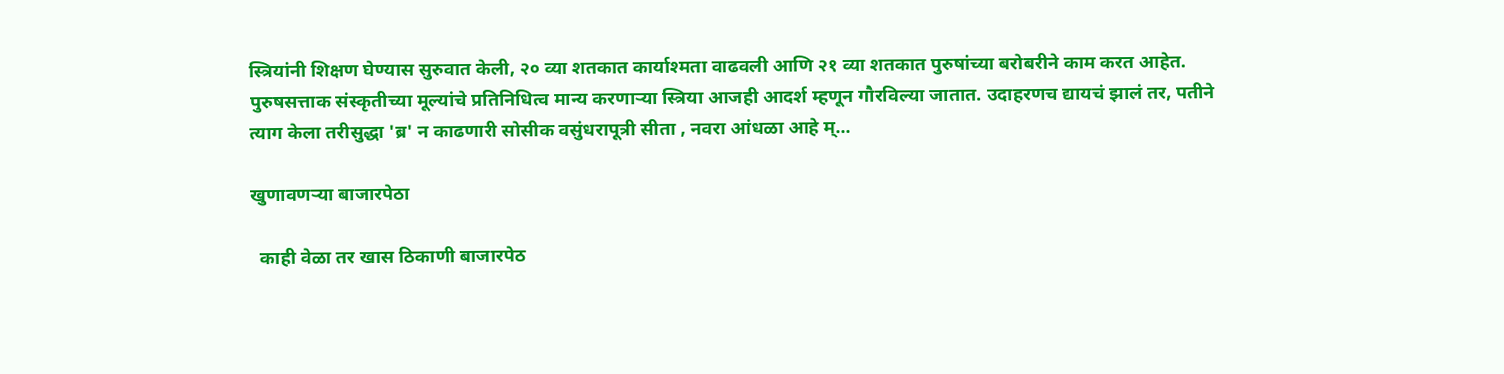स्त्रियांनी शिक्षण घेण्यास सुरुवात केली, २० व्या शतकात कार्याश्मता वाढवली आणि २१ व्या शतकात पुरुषांच्या बरोबरीने काम करत आहेत.      पुरुषसत्ताक संस्कृतीच्या मूल्यांचे प्रतिनिधित्व मान्य करणाऱ्या स्त्रिया आजही आदर्श म्हणून गौरविल्या जातात. उदाहरणच द्यायचं झालं तर, पतीने त्याग केला तरीसुद्धा 'ब्र' न काढणारी सोसीक वसुंधरापूत्री सीता , नवरा आंधळा आहे म्...

खुणावणऱ्या बाजारपेठा

  काही वेळा तर खास ठिकाणी बाजारपेठ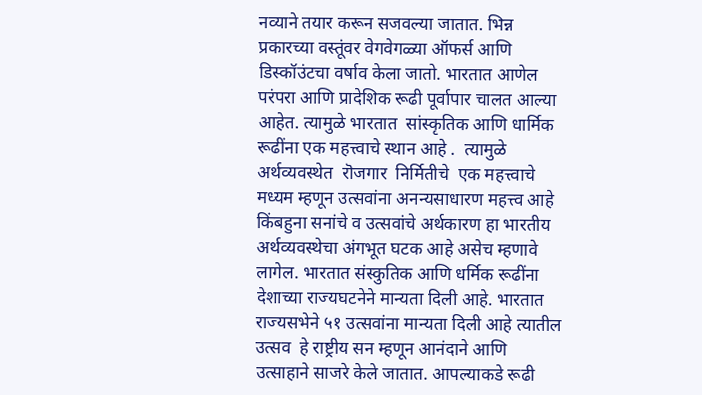नव्याने तयार करून सजवल्या जातात. भिन्न प्रकारच्या वस्तूंवर वेगवेगळ्या ऑफर्स आणि डिस्कॉउंटचा वर्षाव केला जातो. भारतात आणेल परंपरा आणि प्रादेशिक रूढी पूर्वापार चालत आल्या  आहेत. त्यामुळे भारतात  सांस्कृतिक आणि धार्मिक रूढींना एक महत्त्वाचे स्थान आहे .  त्यामुळे  अर्थव्यवस्थेत  रॊजगार  निर्मितीचे  एक महत्त्वाचे मध्यम म्हणून उत्सवांना अनन्यसाधारण महत्त्व आहे किंबहुना सनांचे व उत्सवांचे अर्थकारण हा भारतीय अर्थव्यवस्थेचा अंगभूत घटक आहे असेच म्हणावे लागेल. भारतात संस्कुतिक आणि धर्मिक रूढींना देशाच्या राज्यघटनेने मान्यता दिली आहे. भारतात राज्यसभेने ५१ उत्सवांना मान्यता दिली आहे त्यातील  उत्सव  हे राष्ट्रीय सन म्हणून आनंदाने आणि  उत्साहाने साजरे केले जातात. आपल्याकडे रूढी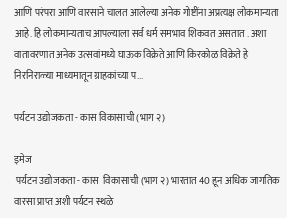आणि परंपरा आणि वारसाने चालत आलेल्या अनेक गोष्टींना अप्रत्यक्ष लोकमान्यता आहे. हि लोकमान्यताच आपल्याला सर्व धर्म समभाव शिकवत असतात . अशा वातावरणात अनेक उत्सवांमध्ये घाऊक विक्रेते आणि किरकोळ विक्रेते हे निरनिराळ्या माध्यमातून ग्राहकांच्या प...

पर्यटन उद्योजकता - कास विकासाची (भाग २)

इमेज
 पर्यटन उद्योजकता - कास  विकासाची (भाग २) भारतात 40 हून अधिक जागतिक वारसा प्राप्त अशी पर्यटन स्थळे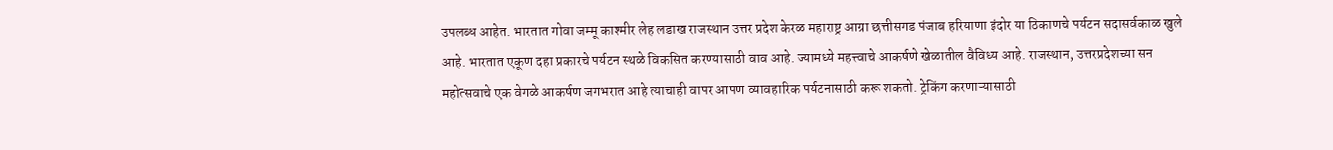उपलब्ध आहेत. भारतात गोवा जम्मू काश्मीर लेह लडाख राजस्थान उत्तर प्रदेश केरळ महाराष्ट्र आग्रा छत्तीसगड पंजाब हरियाणा इंदोर या ठिकाणचे पर्यटन सदासर्वकाळ खुले आहे. भारतात एकूण दहा प्रकारचे पर्यटन स्थळे विकसित करण्यासाठी वाव आहे. ज्यामध्ये महत्त्वाचे आकर्षणे खेळातील वैविध्य आहे. राजस्थान, उत्तरप्रदेशच्या सन महोत्सवाचे एक वेगळे आकर्षण जगभरात आहे त्याचाही वापर आपण व्यावहारिक पर्यटनासाठी करू शकतो. ट्रेकिंग करणाऱ्यासाठी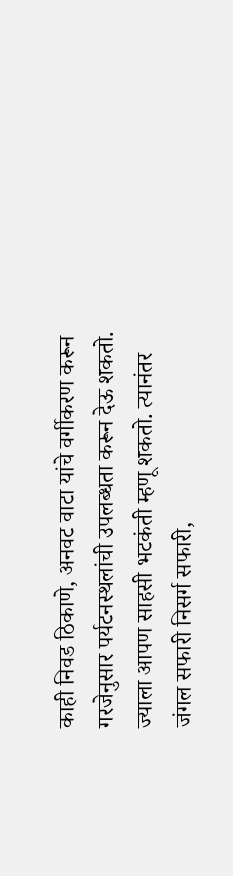काही निवड ठिकाणे, अनवट वाटा यांचे वर्गीकरण करून गरजेनुसार पर्यटनस्थलांची उपलब्धता करून देऊ शकतो.   ज्याला आपण साहसी भटकंती म्हणू शकतो. त्यानंतर जंगल सफारी निसर्ग सफारी,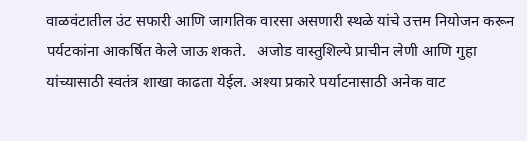वाळवंटातील उंट सफारी आणि जागतिक वारसा असणारी स्थळे यांचे उत्तम नियोजन करून पर्यटकांना आकर्षित केले जाऊ शकते.   अजोड वास्तुशिल्पे प्राचीन लेणी आणि गुहा यांच्यासाठी स्वतंत्र शाखा काढता येईल. अश्या प्रकारे पर्याटनासाठी अनेक वाट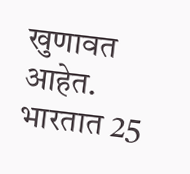खुणावत आहेत. भारतात 25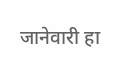जानेवारी हा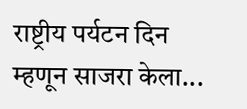राष्ट्रीय पर्यटन दिन म्हणून साजरा केला...